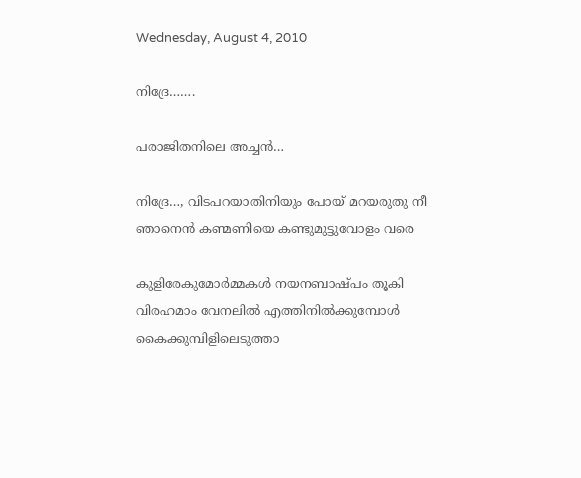Wednesday, August 4, 2010

നിദ്രേ…….

പരാജിതനിലെ അച്ചൻ…

നിദ്രേ…, വിടപറയാതിനിയും പോയ് മറയരുതു നീ
ഞാനെൻ കണ്മണിയെ കണ്ടുമുട്ടുവോളം വരെ

കുളിരേകുമോർമ്മകൾ നയനബാഷ്പം തൂകി
വിരഹമാം വേനലിൽ എത്തിനിൽക്കുമ്പോൾ
കൈക്കുമ്പിളിലെടുത്താ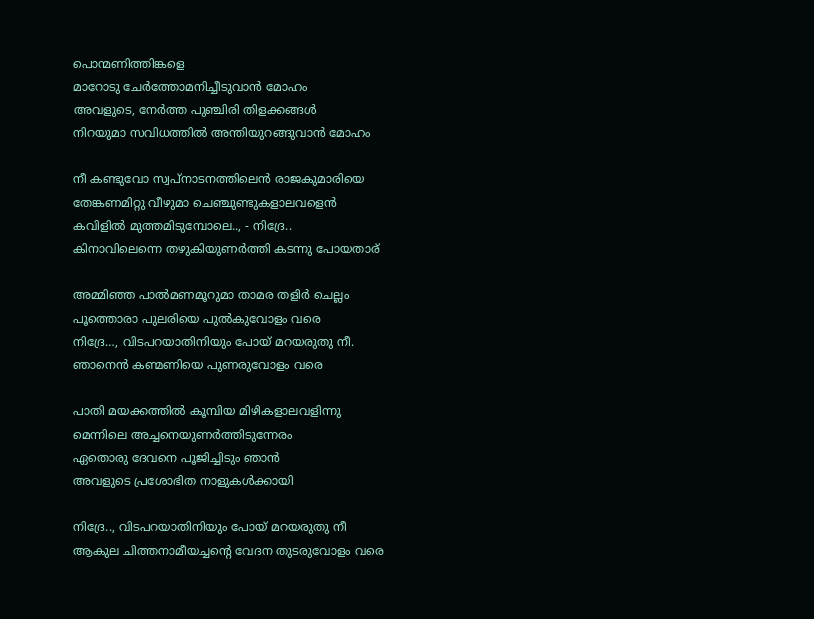പൊന്മണിത്തിങ്കളെ
മാറോടു ചേർത്തോമനിച്ചീടുവാൻ മോഹം
അവളുടെ, നേർത്ത പുഞ്ചിരി തിളക്കങ്ങൾ
നിറയുമാ സവിധത്തിൽ അന്തിയുറങ്ങുവാൻ മോഹം

നീ കണ്ടുവോ സ്വപ്നാടനത്തിലെൻ രാജകുമാരിയെ
തേങ്കണമിറ്റു വീഴുമാ ചെഞ്ചുണ്ടുകളാലവളെൻ
കവിളിൽ മുത്തമിടുമ്പോലെ.., - നിദ്രേ..
കിനാവിലെന്നെ തഴുകിയുണർത്തി കടന്നു പോയതാര്

അമ്മിഞ്ഞ പാൽമണമൂറുമാ താമര തളിർ ചെല്ലം
പൂത്തൊരാ പുലരിയെ പുൽകുവോളം വരെ
നിദ്രേ…, വിടപറയാതിനിയും പോയ് മറയരുതു നീ.
ഞാനെൻ കണ്മണിയെ പുണരുവോളം വരെ

പാതി മയക്കത്തിൽ കൂമ്പിയ മിഴികളാലവളിന്നു
മെന്നിലെ അച്ചനെയുണർത്തിടുന്നേരം
ഏതൊരു ദേവനെ പൂജിച്ചിടും ഞാൻ
അവളുടെ പ്രശോഭിത നാളുകൾക്കായി

നിദ്രേ.., വിടപറയാതിനിയും പോയ് മറയരുതു നീ
ആകുല ചിത്തനാമീയച്ചന്റെ വേദന തുടരുവോളം വരെ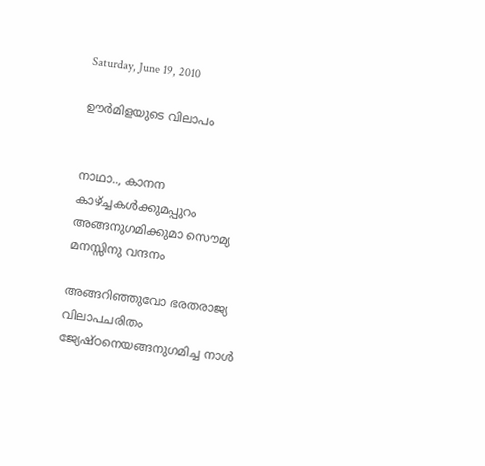Saturday, June 19, 2010

ഊർമിളയുടെ വിലാപം


നാഥാ.., കാനന കാഴ്ച്ചകൾക്കുമപ്പുറം
അങ്ങനുഗമിക്കുമാ സൌമ്യ മനസ്സിനു വന്ദനം

അങ്ങറിഞ്ഞുവോ ഭരതരാജ്യ വിലാപചരിതം
ജ്യേഷ്ഠനെയങ്ങനുഗമിച്ച നാൾ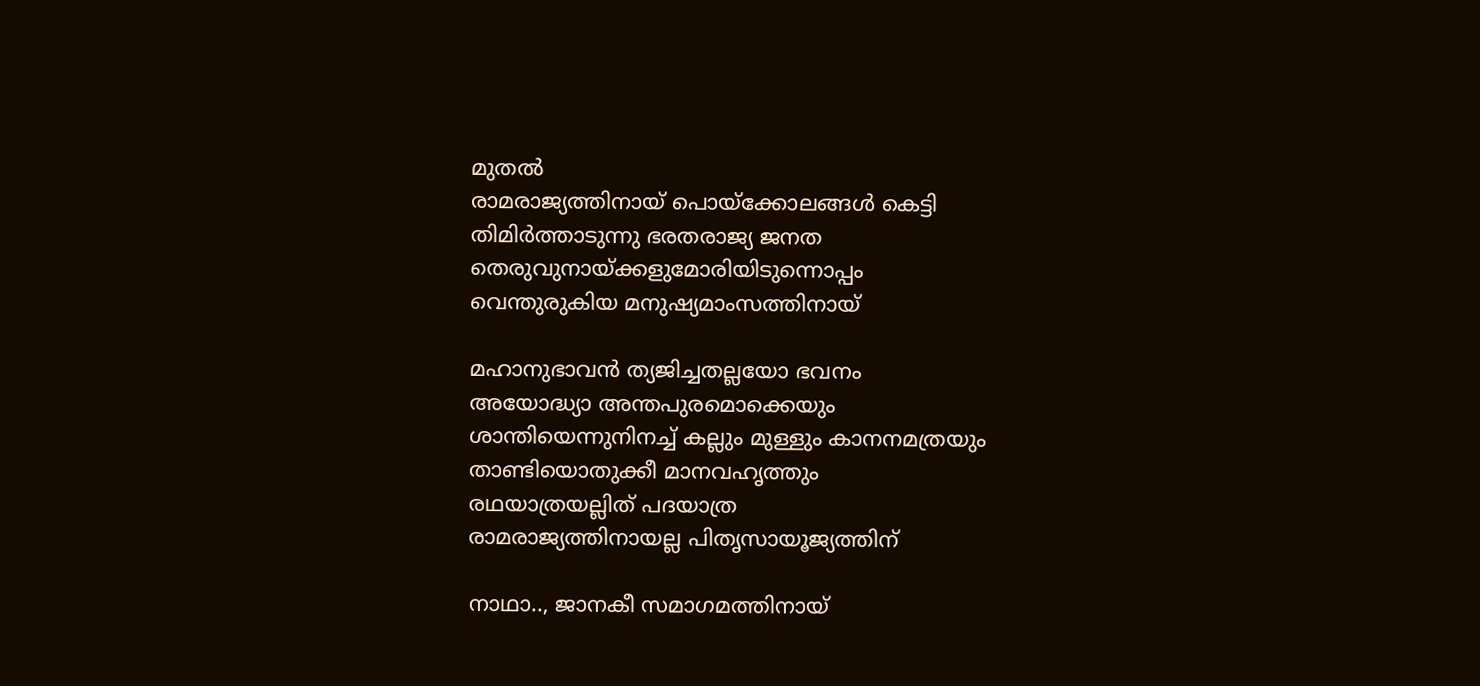മുതൽ
രാമരാജ്യത്തിനായ് പൊയ്ക്കോലങ്ങൾ കെട്ടി
തിമിർത്താടുന്നു ഭരതരാജ്യ ജനത
തെരുവുനായ്ക്കളുമോരിയിടുന്നൊപ്പം
വെന്തുരുകിയ മനുഷ്യമാംസത്തിനായ്

മഹാനുഭാവൻ ത്യജിച്ചതല്ലയോ ഭവനം
അയോദ്ധ്യാ അന്തപുരമൊക്കെയും
ശാന്തിയെന്നുനിനച്ച് കല്ലും മുള്ളും കാനനമത്രയും
താണ്ടിയൊതുക്കീ മാനവഹൃത്തും
രഥയാത്രയല്ലിത് പദയാത്ര
രാമരാജ്യത്തിനായല്ല പിതൃസായൂജ്യത്തിന്

നാഥാ.., ജാനകീ സമാഗമത്തിനായ്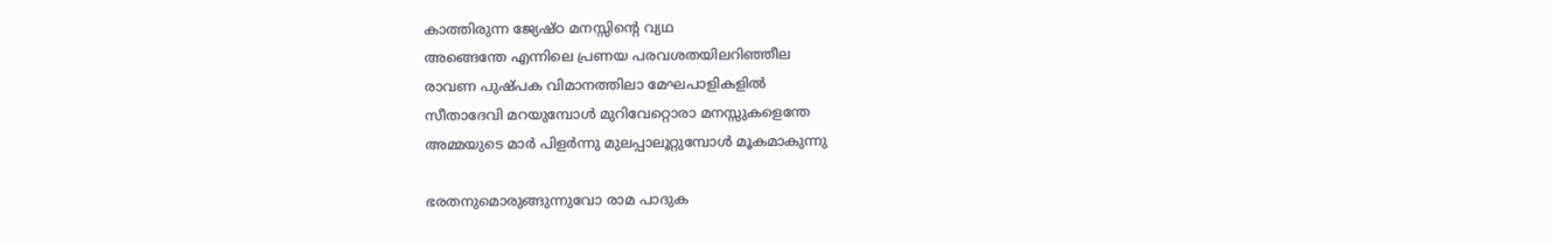കാത്തിരുന്ന ജ്യേഷ്ഠ മനസ്സിന്റെ വ്യഥ
അങ്ങെന്തേ എന്നിലെ പ്രണയ പരവശതയിലറിഞ്ഞീല
രാവണ പുഷ്പക വിമാനത്തിലാ മേഘപാളികളിൽ
സീതാദേവി മറയുമ്പോൾ മുറിവേറ്റൊരാ മനസ്സുകളെന്തേ
അമ്മയുടെ മാർ പിളർന്നു മുലപ്പാലൂറ്റുമ്പോൾ മൂകമാകുന്നു

ഭരതനുമൊരുങ്ങുന്നുവോ രാമ പാദുക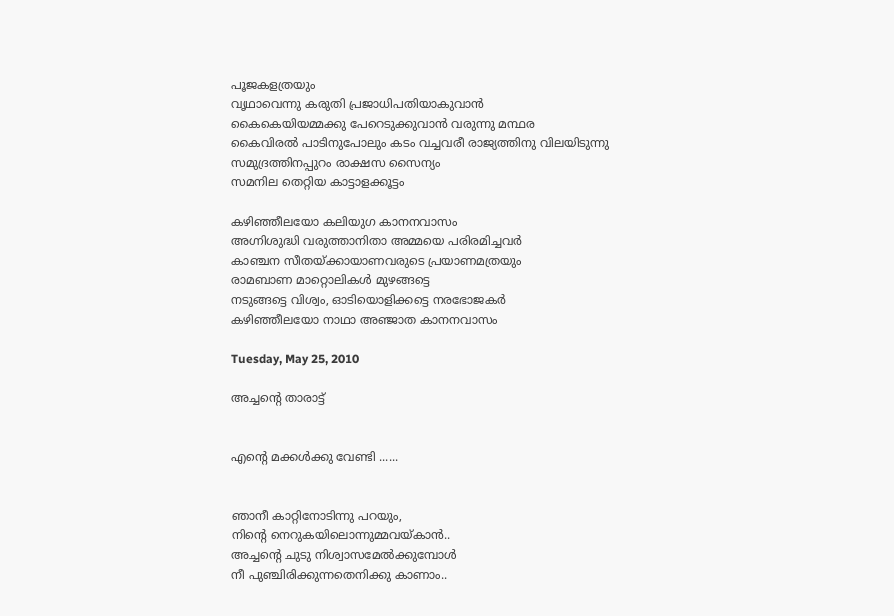പൂജകളത്രയും
വൃഥാവെന്നു കരുതി പ്രജാധിപതിയാകുവാൻ
കൈകെയിയമ്മക്കു പേറെടുക്കുവാൻ വരുന്നു മന്ഥര
കൈവിരൽ പാടിനുപോലും കടം വച്ചവരീ രാജ്യത്തിനു വിലയിടുന്നു
സമുദ്രത്തിനപ്പുറം രാക്ഷസ സൈന്യം
സമനില തെറ്റിയ കാട്ടാളക്കൂട്ടം

കഴിഞ്ഞീലയോ കലിയുഗ കാനനവാസം
അഗ്നിശുദ്ധി വരുത്താനിതാ അമ്മയെ പരിരമിച്ചവർ
കാഞ്ചന സീതയ്ക്കായാണവരുടെ പ്രയാണമത്രയും
രാമബാണ മാറ്റൊലികൾ മുഴങ്ങട്ടെ
നടുങ്ങട്ടെ വിശ്വം, ഓടിയൊളിക്കട്ടെ നരഭോജകർ
കഴിഞ്ഞീലയോ നാഥാ അഞ്ജാത കാനനവാസം

Tuesday, May 25, 2010

അച്ചന്റെ താരാട്ട്


എന്റെ മക്കൾക്കു വേണ്ടി ......


ഞാനീ കാറ്റിനോടിന്നു പറയും,
നിന്റെ നെറുകയിലൊന്നുമ്മവയ്കാൻ..
അച്ചന്റെ ചുടു നിശ്വാസമേൽക്കുമ്പോൾ
നീ പുഞ്ചിരിക്കുന്നതെനിക്കു കാണാം..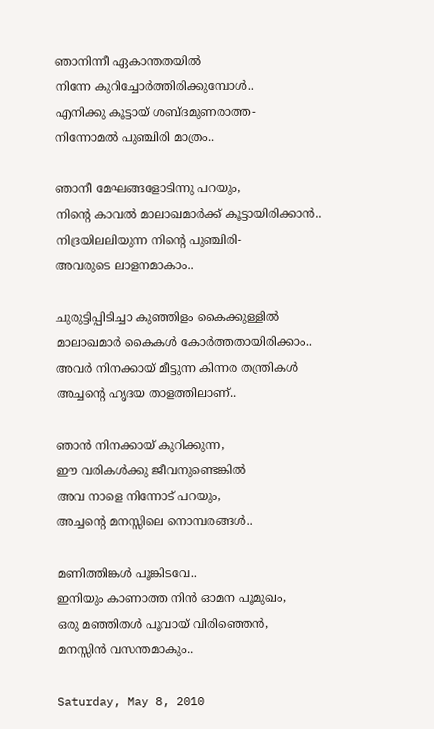ഞാനിന്നീ ഏകാന്തതയിൽ
നിന്നേ കുറിച്ചോർത്തിരിക്കുമ്പോൾ..
എനിക്കു കൂട്ടായ് ശബ്ദമുണരാത്ത-
നിന്നോമൽ പുഞ്ചിരി മാത്രം..

ഞാനീ മേഘങ്ങളോടിന്നു പറയും,
നിന്റെ കാവൽ മാലാഖമാർക്ക് കൂട്ടായിരിക്കാൻ..
നിദ്രയിലലിയുന്ന നിന്റെ പുഞ്ചിരി-
അവരുടെ ലാളനമാകാം..

ചുരുട്ടിപ്പിടിച്ചാ കുഞ്ഞിളം കൈക്കുള്ളിൽ
മാലാഖമാർ കൈകൾ കോർത്തതായിരിക്കാം..
അവർ നിനക്കായ് മീട്ടുന്ന കിന്നര തന്ത്രികൾ
അച്ചന്റെ ഹൃദയ താളത്തിലാണ്..

ഞാൻ നിനക്കായ് കുറിക്കുന്ന,
ഈ വരികൾക്കു ജീവനുണ്ടെങ്കിൽ
അവ നാളെ നിന്നോട് പറയും,
അച്ചന്റെ മനസ്സിലെ നൊമ്പരങ്ങൾ..

മണിത്തിങ്കൾ പൂങ്കിടവേ..
ഇനിയും കാണാത്ത നിൻ ഓമന പൂമുഖം,
ഒരു മഞ്ഞിതൾ പൂവായ് വിരിഞ്ഞെൻ,
മനസ്സിൻ വസന്തമാകും..

Saturday, May 8, 2010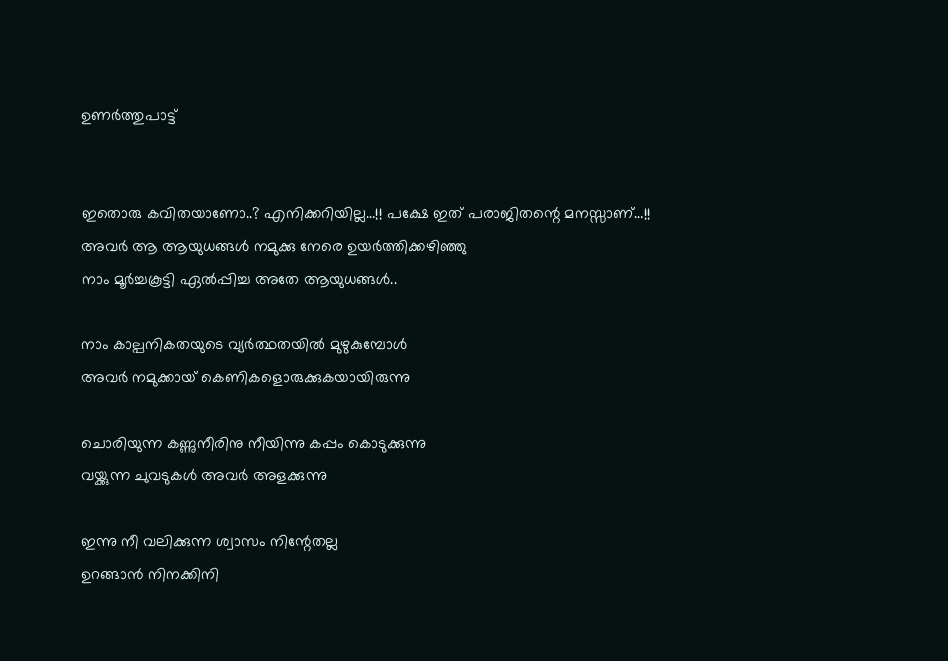ഉണർത്തുപാട്ട്


ഇതൊരു കവിതയാണോ..? എനിക്കറിയില്ല…!! പക്ഷേ ഇത് പരാജിതന്റെ മനസ്സാണ്…!!
അവർ ആ ആയുധങ്ങൾ നമുക്കു നേരെ ഉയർത്തിക്കഴിഞ്ഞു
നാം മൂർച്ചകൂട്ടി ഏൽ‌പ്പിച്ച അതേ ആയുധങ്ങൾ..

നാം കാല്പനികതയുടെ വ്യർത്ഥതയിൽ മുഴുകുമ്പോൾ
അവർ നമുക്കായ് കെണികളൊരുക്കുകയായിരുന്നു

ചൊരിയുന്ന കണ്ണുനീരിനു നീയിന്നു കപ്പം കൊടുക്കുന്നു
വയ്ക്കുന്ന ചുവടുകൾ അവർ അളക്കുന്നു

ഇന്നു നീ വലിക്കുന്ന ശ്വാസം നിന്റേതല്ല
ഉറങ്ങാൻ നിനക്കിനി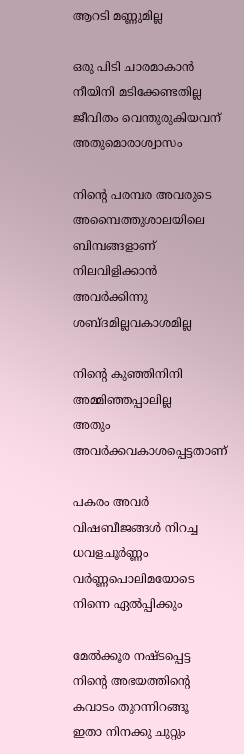ആറടി മണ്ണുമില്ല

ഒരു പിടി ചാരമാകാൻ നീയിനി മടിക്കേണ്ടതില്ല
ജീവിതം വെന്തുരുകിയവന് അതുമൊരാശ്വാസം

നിന്റെ പരമ്പര അവരുടെ അമ്പൈത്തുശാലയിലെ ബിമ്പങ്ങളാണ്
നിലവിളിക്കാൻ അവർക്കിന്നു ശബ്ദമില്ലവകാശമില്ല

നിന്റെ കുഞ്ഞിനിനി അമ്മിഞ്ഞപ്പാലില്ല
അതും അവർക്കവകാശപ്പെട്ടതാണ്

പകരം അവർ വിഷബീജങ്ങൾ നിറച്ച ധവളചൂർണ്ണം
വർണ്ണപൊലിമയോടെ നിന്നെ ഏൽ‌പ്പിക്കും

മേൽക്കൂര നഷ്ടപ്പെട്ട നിന്റെ അഭയത്തിന്റെ കവാടം തുറന്നിറങ്ങൂ
ഇതാ നിനക്കു ചുറ്റും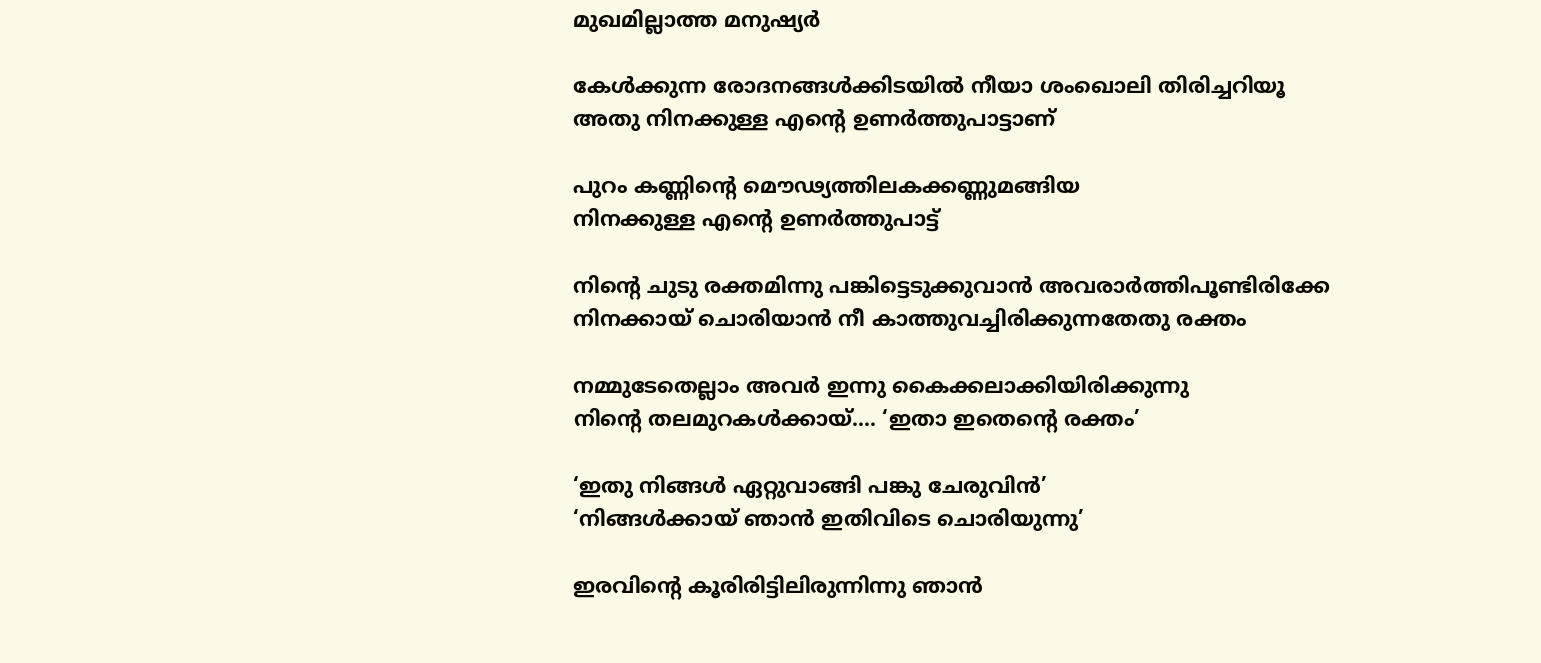മുഖമില്ലാത്ത മനുഷ്യർ

കേൾക്കുന്ന രോദനങ്ങൾക്കിടയിൽ നീയാ ശംഖൊലി തിരിച്ചറിയൂ
അതു നിനക്കുള്ള എന്റെ ഉണർത്തുപാട്ടാണ്

പുറം കണ്ണിന്റെ മൌഢ്യത്തിലകക്കണ്ണുമങ്ങിയ
നിനക്കുള്ള എന്റെ ഉണർത്തുപാട്ട്

നിന്റെ ചുടു രക്തമിന്നു പങ്കിട്ടെടുക്കുവാൻ അവരാർത്തിപൂണ്ടിരിക്കേ
നിനക്കായ് ചൊരിയാൻ നീ കാത്തുവച്ചിരിക്കുന്നതേതു രക്തം

നമ്മുടേതെല്ലാം അവർ ഇന്നു കൈക്കലാക്കിയിരിക്കുന്നു
നിന്റെ തലമുറകൾക്കായ്…. ‘ഇതാ ഇതെന്റെ രക്തം’

‘ഇതു നിങ്ങൾ ഏറ്റുവാങ്ങി പങ്കു ചേരുവിൻ’
‘നിങ്ങൾക്കായ് ഞാൻ ഇതിവിടെ ചൊരിയുന്നു’

ഇരവിന്റെ കൂരിരിട്ടിലിരുന്നിന്നു ഞാൻ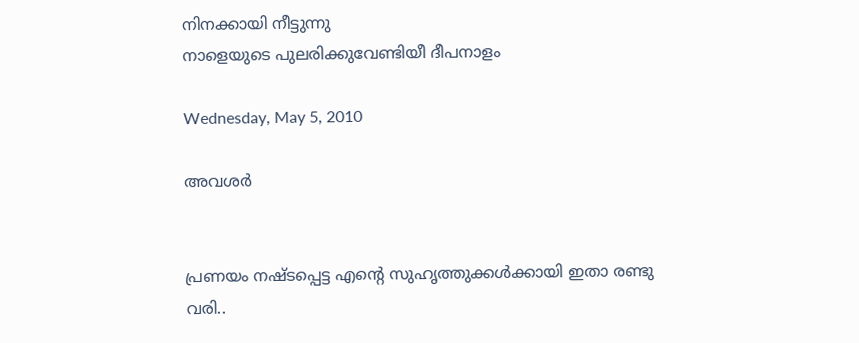നിനക്കായി നീട്ടുന്നു
നാളെയുടെ പുലരിക്കുവേണ്ടിയീ ദീപനാളം

Wednesday, May 5, 2010

അവശർ


പ്രണയം നഷ്ടപ്പെട്ട എന്റെ സുഹൃത്തുക്കൾക്കായി ഇതാ രണ്ടു വരി..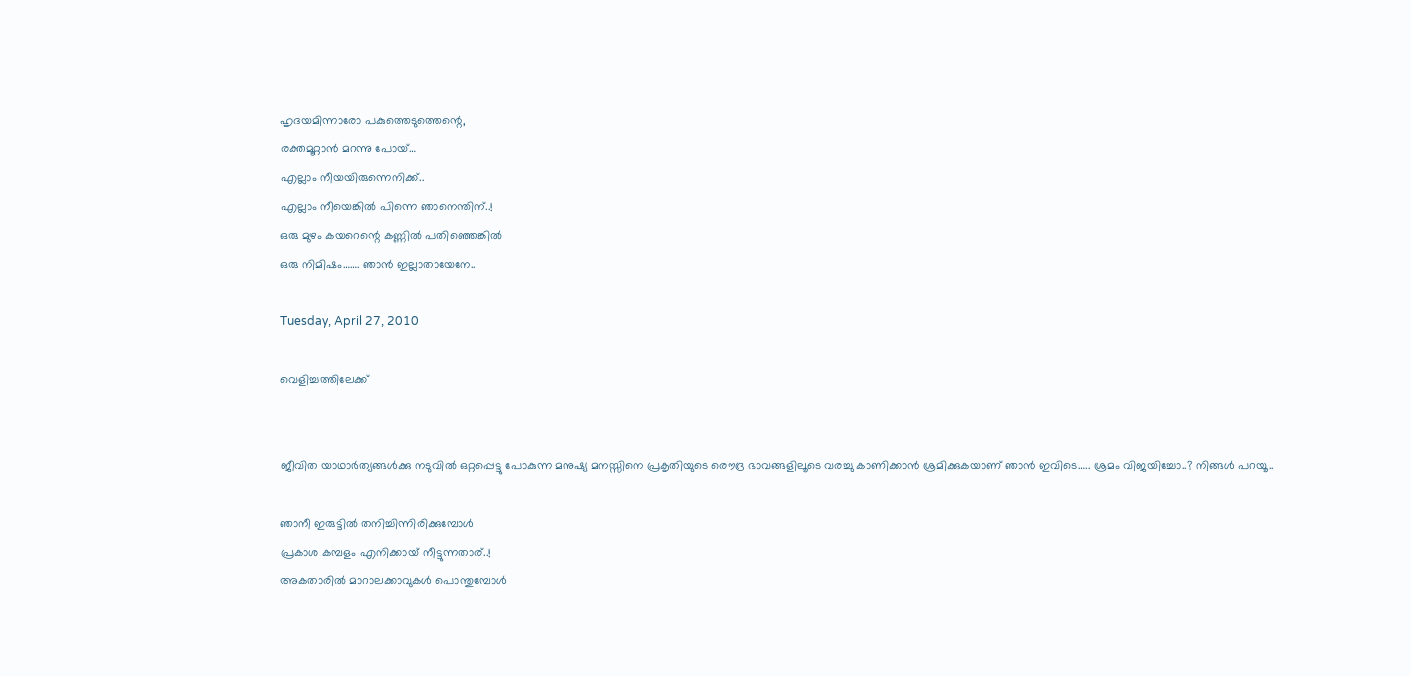ഹൃദയമിന്നാരോ പകുത്തെടുത്തെന്റെ,
രക്തമൂറ്റാൻ മറന്നു പോയ്…
എല്ലാം നീയയിരുന്നെനിക്ക്..
എല്ലാം നീയെങ്കിൽ പിന്നെ ഞാനെന്തിന്..!
ഒരു മുഴം കയറെന്റെ കണ്ണിൽ പതിഞ്ഞെങ്കിൽ
ഒരു നിമിഷം……. ഞാ‍ൻ ഇല്ലാതായേനേ..

Tuesday, April 27, 2010

വെളിച്ചത്തിലേക്ക്


ജീവിത യാഥാർത്യങ്ങൾക്കു നടുവിൽ ഒറ്റപ്പെട്ടു പോകുന്ന മനുഷ്യ മനസ്സിനെ പ്രകൃതിയുടെ രൌദ്ര ഭാവങ്ങളിലൂടെ വരച്ചു കാണിക്കാൻ ശ്രമിക്കുകയാണ് ഞാൻ ഇവിടെ….. ശ്രമം വിജയിച്ചോ..? നിങ്ങൾ പറയൂ..

ഞാനീ ഇരുട്ടിൽ തനിച്ചിന്നിരിക്കുമ്പോൾ
പ്രകാശ കമ്പളം എനിക്കായ് നീട്ടുന്നതാര്..!
അകതാരിൽ മാറാലക്കാവുകൾ പൊന്തുമ്പോൾ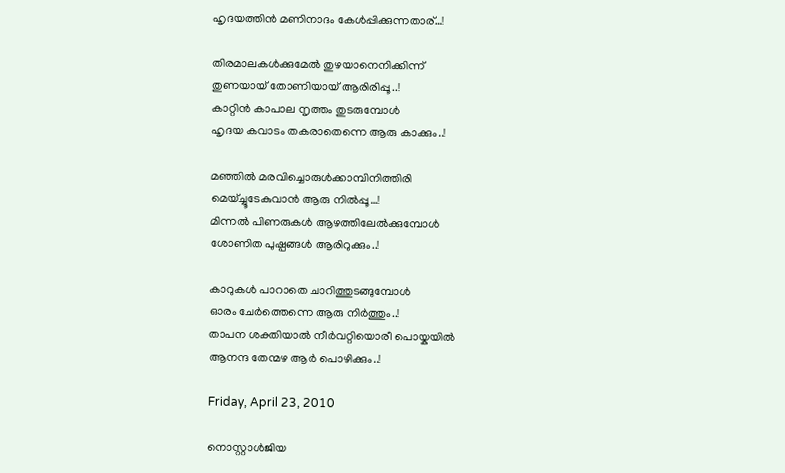ഹൃദയത്തിൻ മണിനാദം കേൾപ്പിക്കുന്നതാര്…!

തിരമാലകൾക്കുമേൽ തുഴയാനെനിക്കിന്ന്
തുണയായ് തോണിയായ് ആരിരിപ്പൂ..!
കാറ്റിൻ കാപാല നൃത്തം തുടരുമ്പോൾ
ഹൃദയ കവാടം തകരാതെന്നെ ആരു കാക്കും..!

മഞ്ഞിൽ മരവിച്ചൊരുൾക്ക‍ാമ്പിനിത്തിരി
മെയ്ച്ചൂടേകുവാൻ ആരു നിൽ‌പ്പൂ…!
മിന്നൽ പിണരുകൾ ആഴത്തിലേൽക്കുമ്പോൾ
ശോണിത പുഷ്പങ്ങൾ ആരിറുക്കും..!

കാറുകൾ പാറാതെ ചാറിത്തുടങ്ങുമ്പോൾ
ഓരം ചേർത്തെന്നെ ആരു നിർത്തും..!
താപന ശക്തിയാൽ നീർവറ്റിയൊരീ പൊയ്കയിൽ
ആനന്ദ തേന്മഴ ആർ പൊഴിക്കും..!

Friday, April 23, 2010

നൊസ്റ്റാൾജിയ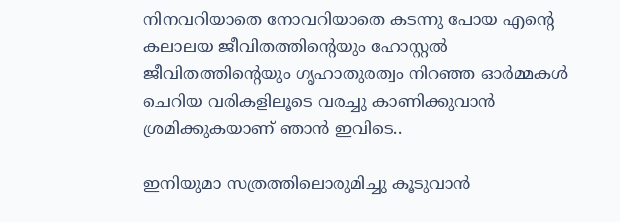നിനവറിയാതെ നോവറിയാതെ കടന്നു പോയ എന്റെ കലാലയ ജീവിതത്തിന്റെയും ഹോസ്റ്റൽ ജീവിതത്തിന്റെയും ഗൃഹാതുരത്വം നിറഞ്ഞ ഓർമ്മകൾ ചെറിയ വരികളിലൂടെ വരച്ചു കാണിക്കുവാൻ ശ്രമിക്കുകയാണ് ഞാൻ ഇവിടെ..

ഇനിയുമാ സത്രത്തിലൊരുമിച്ചു കൂടുവാൻ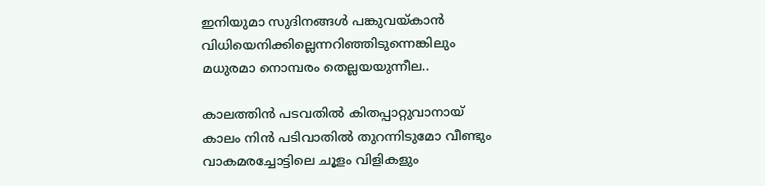ഇനിയുമാ സുദിനങ്ങൾ പങ്കുവയ്കാൻ
വിധിയെനിക്കില്ലെന്നറിഞ്ഞിടുന്നെങ്കിലും
മധുരമാ നൊമ്പരം തെല്ലയയുന്നീല..

കാലത്തിൻ പടവതിൽ കിതപ്പാറ്റുവാനായ്
കാലം നിൻ പടിവാതിൽ തുറന്നിടുമോ വീണ്ടും
വാകമരച്ചോട്ടിലെ ചൂളം വിളികളും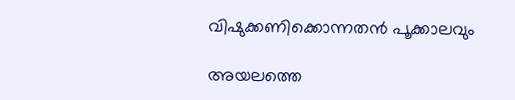വിഷുക്കണിക്കൊന്നതൻ പൂക്കാലവും

അയലത്തെ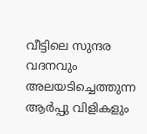വീട്ടിലെ സുന്ദര വദനവും
അലയടിച്ചെത്തുന്ന ആർപ്പു വിളികളും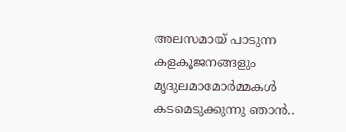അലസമായ് പാടുന്ന കളകൂജനങ്ങളും
മൃദുലമാമോർമ്മകൾ കടമെടുക്കുന്നു ഞാൻ..